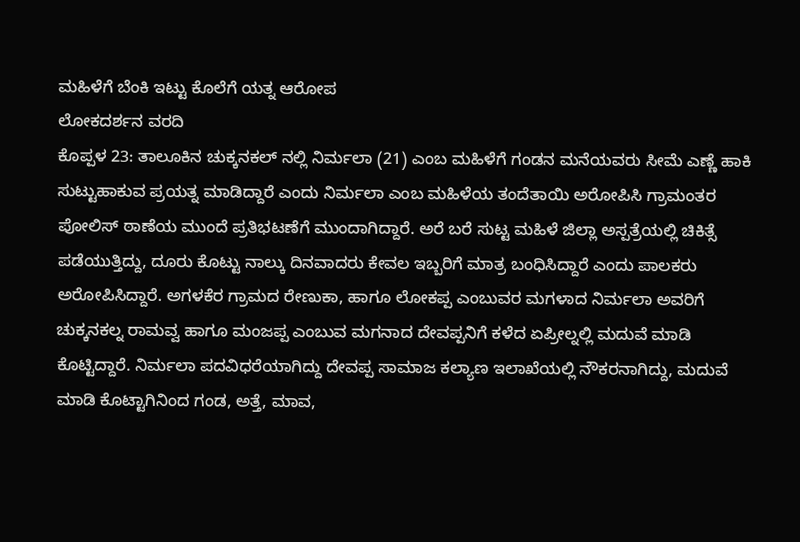ಮಹಿಳೆಗೆ ಬೆಂಕಿ ಇಟ್ಟು ಕೊಲೆಗೆ ಯತ್ನ ಆರೋಪ
ಲೋಕದರ್ಶನ ವರದಿ
ಕೊಪ್ಪಳ 23: ತಾಲೂಕಿನ ಚುಕ್ಕನಕಲ್ ನಲ್ಲಿ ನಿರ್ಮಲಾ (21) ಎಂಬ ಮಹಿಳೆಗೆ ಗಂಡನ ಮನೆಯವರು ಸೀಮೆ ಎಣ್ಣೆ ಹಾಕಿ ಸುಟ್ಟುಹಾಕುವ ಪ್ರಯತ್ನ ಮಾಡಿದ್ದಾರೆ ಎಂದು ನಿರ್ಮಲಾ ಎಂಬ ಮಹಿಳೆಯ ತಂದೆತಾಯಿ ಅರೋಪಿಸಿ ಗ್ರಾಮಂತರ ಪೋಲಿಸ್ ಠಾಣೆಯ ಮುಂದೆ ಪ್ರತಿಭಟಣೆಗೆ ಮುಂದಾಗಿದ್ದಾರೆ. ಅರೆ ಬರೆ ಸುಟ್ಟ ಮಹಿಳೆ ಜಿಲ್ಲಾ ಅಸ್ಪತ್ರೆಯಲ್ಲಿ ಚಿಕಿತ್ಸೆ ಪಡೆಯುತ್ತಿದ್ದು, ದೂರು ಕೊಟ್ಟು ನಾಲ್ಕು ದಿನವಾದರು ಕೇವಲ ಇಬ್ಬರಿಗೆ ಮಾತ್ರ ಬಂಧಿಸಿದ್ದಾರೆ ಎಂದು ಪಾಲಕರು ಅರೋಪಿಸಿದ್ದಾರೆ. ಅಗಳಕೆರ ಗ್ರಾಮದ ರೇಣುಕಾ, ಹಾಗೂ ಲೋಕಪ್ಪ ಎಂಬುವರ ಮಗಳಾದ ನಿರ್ಮಲಾ ಅವರಿಗೆ ಚುಕ್ಕನಕಲ್ನ ರಾಮವ್ವ ಹಾಗೂ ಮಂಜಪ್ಪ ಎಂಬುವ ಮಗನಾದ ದೇವಪ್ಪನಿಗೆ ಕಳೆದ ಏಪ್ರೀಲ್ನಲ್ಲಿ ಮದುವೆ ಮಾಡಿ ಕೊಟ್ಟಿದ್ದಾರೆ. ನಿರ್ಮಲಾ ಪದವಿಧರೆಯಾಗಿದ್ದು ದೇವಪ್ಪ ಸಾಮಾಜ ಕಲ್ಯಾಣ ಇಲಾಖೆಯಲ್ಲಿ ನೌಕರನಾಗಿದ್ದು, ಮದುವೆ ಮಾಡಿ ಕೊಟ್ಟಾಗಿನಿಂದ ಗಂಡ, ಅತ್ತೆ, ಮಾವ,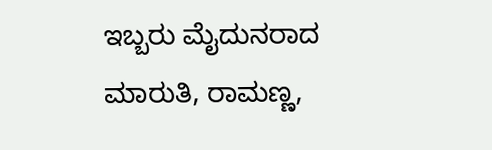ಇಬ್ಬರು ಮೈದುನರಾದ ಮಾರುತಿ, ರಾಮಣ್ಣ,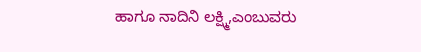ಹಾಗೂ ನಾದಿನಿ ಲಕ್ಷ್ಮಿ,ಎಂಬುವರು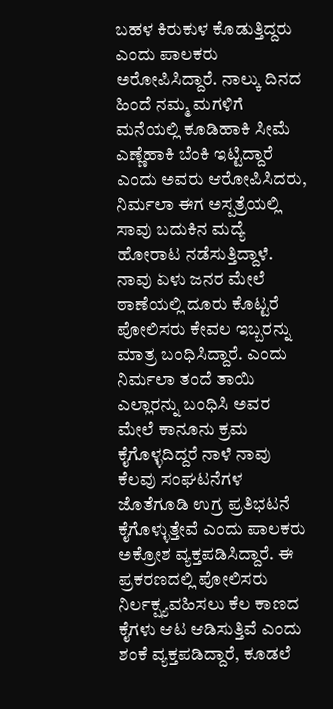ಬಹಳ ಕಿರುಕುಳ ಕೊಡುತ್ತಿದ್ದರು ಎಂದು ಪಾಲಕರು ಅರೋಪಿಸಿದ್ದಾರೆ. ನಾಲ್ಕು ದಿನದ ಹಿಂದೆ ನಮ್ಮ ಮಗಳಿಗೆ ಮನೆಯಲ್ಲಿ ಕೂಡಿಹಾಕಿ ಸೀಮೆ ಎಣ್ಣೆಹಾಕಿ ಬೆಂಕಿ ಇಟ್ಟಿದ್ದಾರೆ ಎಂದು ಅವರು ಆರೋಪಿಸಿದರು, ನಿರ್ಮಲಾ ಈಗ ಅಸ್ಪತ್ರೆಯಲ್ಲಿ ಸಾವು ಬದುಕಿನ ಮದ್ಯೆ ಹೋರಾಟ ನಡೆಸುತ್ತಿದ್ದಾಳೆ. ನಾವು ಏಳು ಜನರ ಮೇಲೆ ಠಾಣೆಯಲ್ಲಿ ದೂರು ಕೊಟ್ಟರೆ ಪೋಲಿಸರು ಕೇವಲ ಇಬ್ಬರನ್ನು ಮಾತ್ರ ಬಂಧಿಸಿದ್ದಾರೆ. ಎಂದು ನಿರ್ಮಲಾ ತಂದೆ ತಾಯಿ ಎಲ್ಲಾರನ್ನು ಬಂಧಿಸಿ ಅವರ ಮೇಲೆ ಕಾನೂನು ಕ್ರಮ ಕೈಗೊಳ್ಳದಿದ್ದರೆ ನಾಳೆ ನಾವು ಕೆಲವು ಸಂಘಟನೆಗಳ ಜೊತೆಗೂಡಿ ಉಗ್ರ ಪ್ರತಿಭಟನೆ ಕೈಗೊಳ್ಳುತ್ತೇವೆ ಎಂದು ಪಾಲಕರು ಅಕ್ರೋಶ ವ್ಯಕ್ತಪಡಿಸಿದ್ದಾರೆ. ಈ ಪ್ರಕರಣದಲ್ಲಿ ಪೋಲಿಸರು ನಿರ್ಲಕ್ಷ್ಯವಹಿಸಲು ಕೆಲ ಕಾಣದ ಕೈಗಳು ಆಟ ಆಡಿಸುತ್ತಿವೆ ಎಂದು ಶಂಕೆ ವ್ಯಕ್ತಪಡಿದ್ದಾರೆ, ಕೂಡಲೆ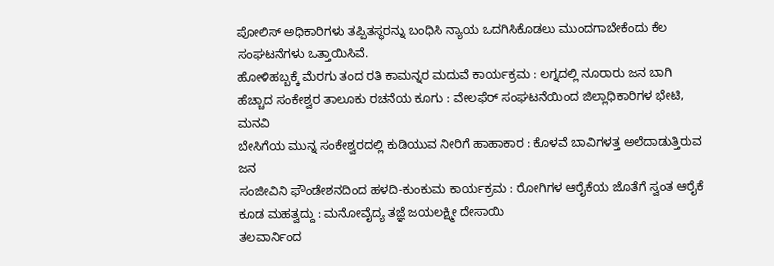ಪೋಲಿಸ್ ಅಧಿಕಾರಿಗಳು ತಪ್ಪಿತಸ್ಥರನ್ನು ಬಂಧಿಸಿ ನ್ಯಾಯ ಒದಗಿಸಿಕೊಡಲು ಮುಂದಗಾಬೇಕೆಂದು ಕೆಲ ಸಂಘಟನೆಗಳು ಒತ್ತಾಯಿಸಿವೆ.
ಹೋಳಿಹಬ್ಬಕ್ಕೆ ಮೆರಗು ತಂದ ರತಿ ಕಾಮನ್ನರ ಮದುವೆ ಕಾರ್ಯಕ್ರಮ : ಲಗ್ನದಲ್ಲಿ ನೂರಾರು ಜನ ಬಾಗಿ
ಹೆಚ್ಚಾದ ಸಂಕೇಶ್ವರ ತಾಲೂಕು ರಚನೆಯ ಕೂಗು : ವೇಲಫೆರ್ ಸಂಘಟನೆಯಿಂದ ಜಿಲ್ಲಾಧಿಕಾರಿಗಳ ಭೇಟಿ, ಮನವಿ
ಬೇಸಿಗೆಯ ಮುನ್ನ ಸಂಕೇಶ್ವರದಲ್ಲಿ ಕುಡಿಯುವ ನೀರಿಗೆ ಹಾಹಾಕಾರ : ಕೊಳವೆ ಬಾವಿಗಳತ್ತ ಅಲೆದಾಡುತ್ತಿರುವ ಜನ
ಸಂಜೀವಿನಿ ಫೌಂಡೇಶನದಿಂದ ಹಳದಿ-ಕುಂಕುಮ ಕಾರ್ಯಕ್ರಮ : ರೋಗಿಗಳ ಆರೈಕೆಯ ಜೊತೆಗೆ ಸ್ವಂತ ಆರೈಕೆ ಕೂಡ ಮಹತ್ವದ್ದು : ಮನೋವೈದ್ಯ ತಜ್ಞೆ ಜಯಲಕ್ಷ್ಮೀ ದೇಸಾಯಿ
ತಲವಾರ್ನಿಂದ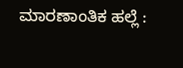ಮಾರಣಾಂತಿಕ ಹಲ್ಲೆ :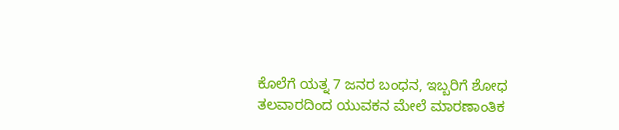ಕೊಲೆಗೆ ಯತ್ನ 7 ಜನರ ಬಂಧನ, ಇಬ್ಬರಿಗೆ ಶೋಧ
ತಲವಾರದಿಂದ ಯುವಕನ ಮೇಲೆ ಮಾರಣಾಂತಿಕ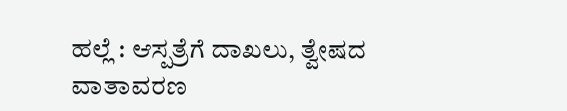ಹಲ್ಲೆ : ಆಸ್ಪತ್ರೆಗೆ ದಾಖಲು, ತ್ವೇಷದ ವಾತಾವರಣ